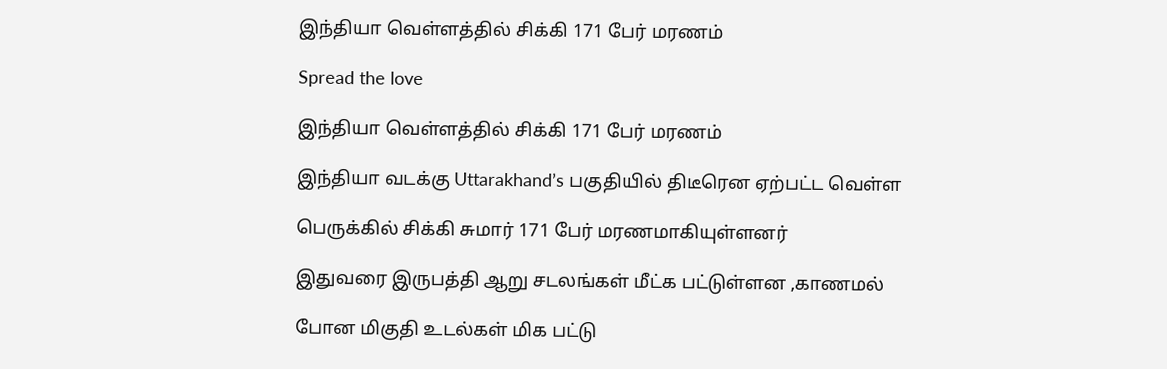இந்தியா வெள்ளத்தில் சிக்கி 171 பேர் மரணம்

Spread the love

இந்தியா வெள்ளத்தில் சிக்கி 171 பேர் மரணம்

இந்தியா வடக்கு Uttarakhand’s பகுதியில் திடீரென ஏற்பட்ட வெள்ள

பெருக்கில் சிக்கி சுமார் 171 பேர் மரணமாகியுள்ளனர்

இதுவரை இருபத்தி ஆறு சடலங்கள் மீட்க பட்டுள்ளன ,காணமல்

போன மிகுதி உடல்கள் மிக பட்டு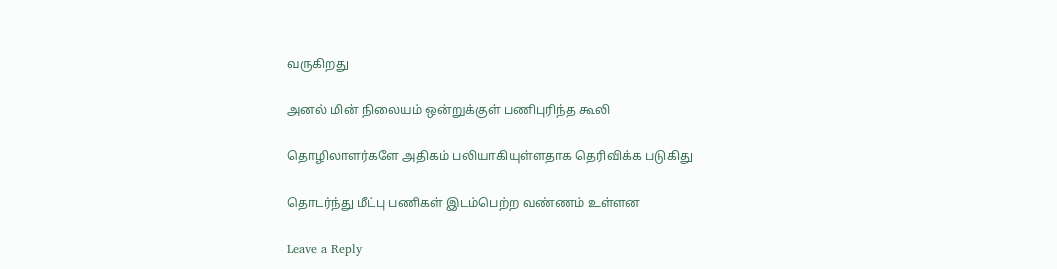வருகிறது

அனல் மின் நிலையம் ஒன்றுக்குள் பணிபுரிந்த கூலி

தொழிலாளர்களே அதிகம் பலியாகியுள்ளதாக தெரிவிக்க படுகிது

தொடர்ந்து மீட்பு பணிகள் இடம்பெற்ற வண்ணம் உள்ளன

Leave a Reply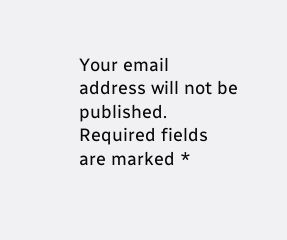Your email address will not be published. Required fields are marked *